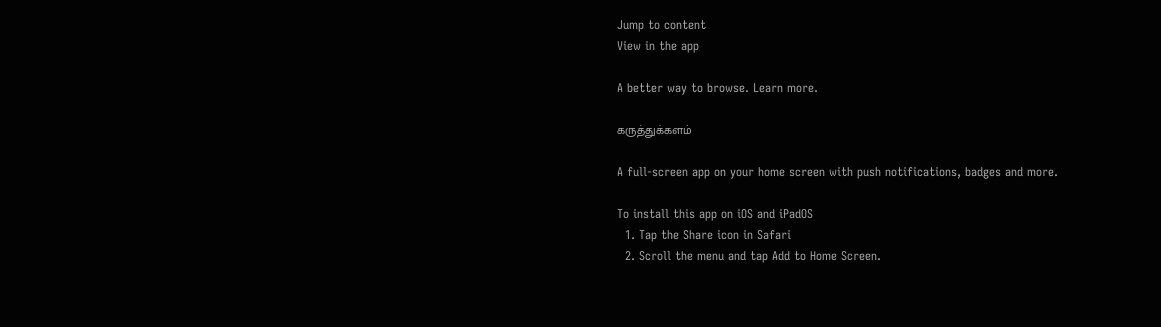Jump to content
View in the app

A better way to browse. Learn more.

கருத்துக்களம்

A full-screen app on your home screen with push notifications, badges and more.

To install this app on iOS and iPadOS
  1. Tap the Share icon in Safari
  2. Scroll the menu and tap Add to Home Screen.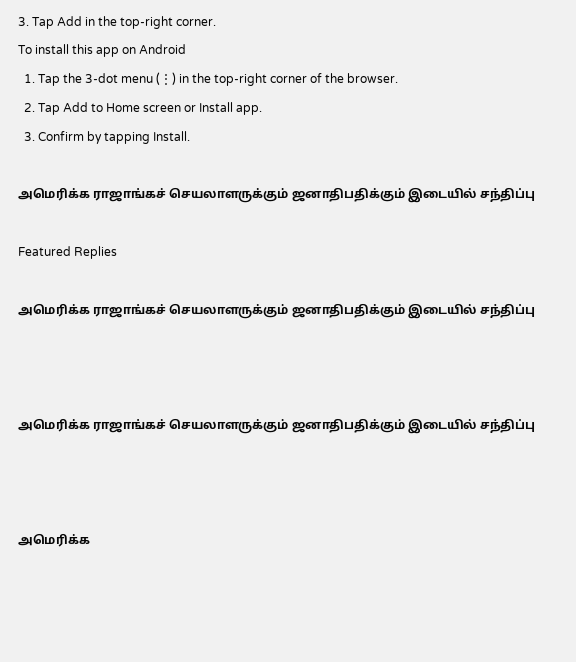3. Tap Add in the top-right corner.
To install this app on Android
  1. Tap the 3-dot menu (⋮) in the top-right corner of the browser.
  2. Tap Add to Home screen or Install app.
  3. Confirm by tapping Install.

அமெரிக்க ராஜாங்கச் செயலாளருக்கும் ஜனாதிபதிக்கும் இடையில் சந்திப்பு

Featured Replies

அமெரிக்க ராஜாங்கச் செயலாளருக்கும் ஜனாதிபதிக்கும் இடையில் சந்திப்பு



அமெரிக்க ராஜாங்கச் செயலாளருக்கும் ஜனாதிபதிக்கும் இடையில் சந்திப்பு



அமெரிக்க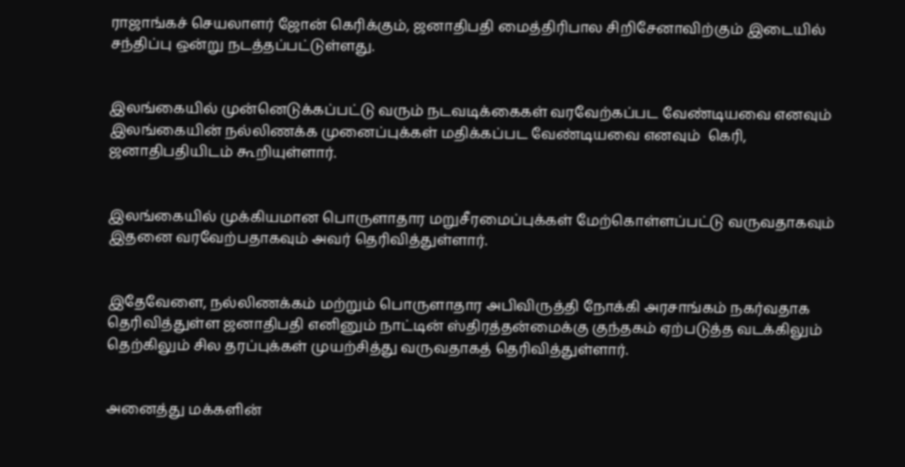ராஜாங்கச் செயலாளர் ஜோன் கெரிக்கும், ஜனாதிபதி மைத்திரிபால சிறிசேனாவிற்கும் இடையில் சந்திப்பு ஒன்று நடத்தப்பட்டுள்ளது.


இலங்கையில் முன்னெடுக்கப்பட்டு வரும் நடவடிக்கைகள் வரவேற்கப்பட வேண்டியவை எனவும் இலங்கையின் நல்லிணக்க முனைப்புக்கள் மதிக்கப்பட வேண்டியவை எனவும்  கெரி, ஜனாதிபதியிடம் கூறியுள்ளார்.


இலங்கையில் முக்கியமான பொருளாதார மறுசீரமைப்புக்கள் மேற்கொள்ளப்பட்டு வருவதாகவும் இதனை வரவேற்பதாகவும் அவர் தெரிவித்துள்ளார்.


இதேவேளை, நல்லிணக்கம் மற்றும் பொருளாதார அபிவிருத்தி நோக்கி அரசாங்கம் நகர்வதாக தெரிவித்துள்ள ஜனாதிபதி எனினும் நாட்டின் ஸ்திரத்தன்மைக்கு குந்தகம் ஏற்படுத்த வடக்கிலும் தெற்கிலும் சில தரப்புக்கள் முயற்சித்து வருவதாகத் தெரிவித்துள்ளார்.


அனைத்து மக்களின்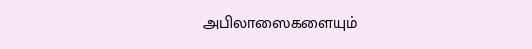அபிலாஸைகளையும்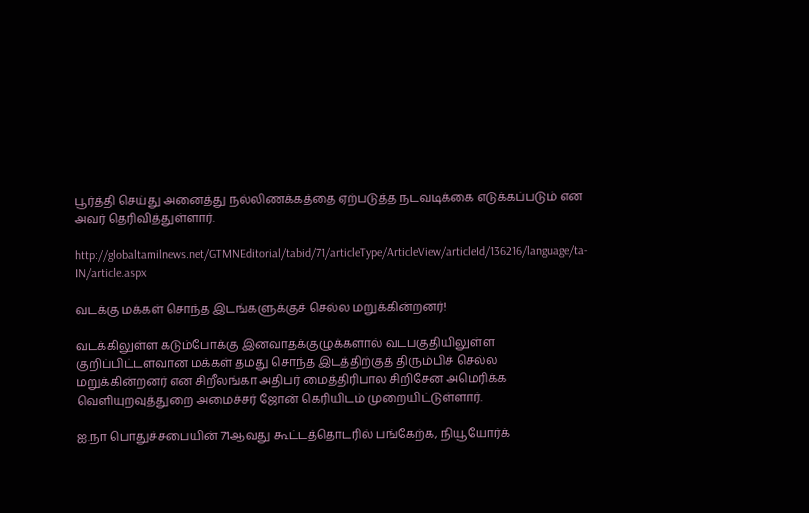பூர்த்தி செய்து அனைத்து நல்லிணக்கத்தை ஏற்படுத்த நடவடிக்கை எடுக்கப்படும் என அவர் தெரிவித்துள்ளார்.

http://globaltamilnews.net/GTMNEditorial/tabid/71/articleType/ArticleView/articleId/136216/language/ta-IN/article.aspx

வடக்கு மக்கள் சொந்த இடங்களுக்குச் செல்ல மறுக்கின்றனர்!

வடக்கிலுள்ள கடும்போக்கு இனவாதக்குழுக்களால் வடபகுதியிலுள்ள குறிப்பிட்டளவான மக்கள் தமது சொந்த இடத்திற்குத் திரும்பிச் செல்ல மறுக்கின்றனர் என சிறீலங்கா அதிபர் மைத்திரிபால சிறிசேன அமெரிக்க வெளியுறவுத்துறை அமைச்சர் ஜோன் கெரியிடம் முறையிட்டுள்ளார்.

ஐ.நா பொதுச்சபையின் 71ஆவது கூட்டத்தொடரில் பங்கேற்க, நியூயோர்க்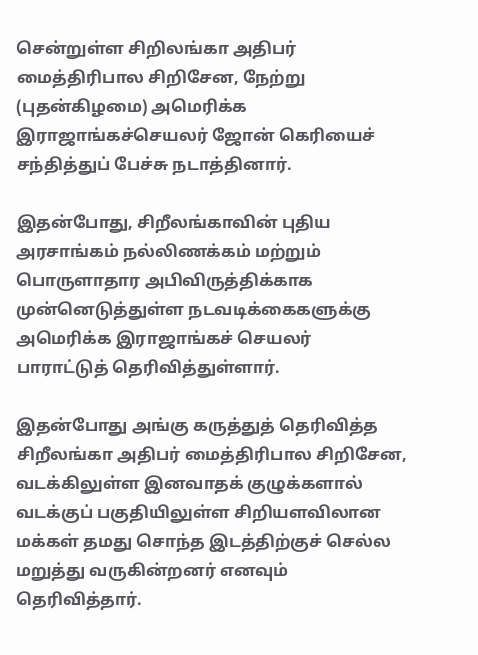சென்றுள்ள சிறிலங்கா அதிபர் மைத்திரிபால சிறிசேன, நேற்று (புதன்கிழமை) அமெரிக்க இராஜாங்கச்செயலர் ஜோன் கெரியைச் சந்தித்துப் பேச்சு நடாத்தினார்.

இதன்போது, சிறீலங்காவின் புதிய அரசாங்கம் நல்லிணக்கம் மற்றும் பொருளாதார அபிவிருத்திக்காக முன்னெடுத்துள்ள நடவடிக்கைகளுக்கு அமெரிக்க இராஜாங்கச் செயலர் பாராட்டுத் தெரிவித்துள்ளார்.

இதன்போது அங்கு கருத்துத் தெரிவித்த சிறீலங்கா அதிபர் மைத்திரிபால சிறிசேன, வடக்கிலுள்ள இனவாதக் குழுக்களால் வடக்குப் பகுதியிலுள்ள சிறியளவிலான மக்கள் தமது சொந்த இடத்திற்குச் செல்ல மறுத்து வருகின்றனர் எனவும் தெரிவித்தார்.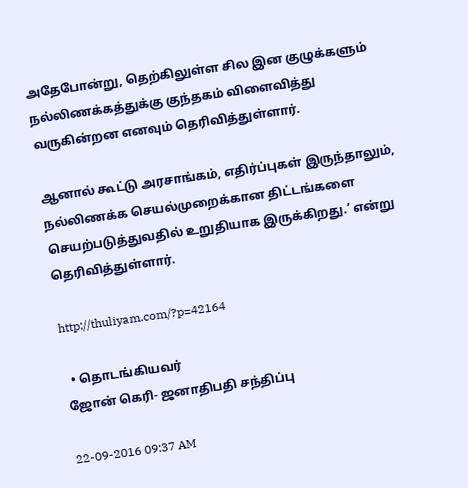அதேபோன்று, தெற்கிலுள்ள சில இன குழுக்களும் நல்லிணக்கத்துக்கு குந்தகம் விளைவித்து வருகின்றன எனவும் தெரிவித்துள்ளார்.

ஆனால் கூட்டு அரசாங்கம், எதிர்ப்புகள் இருந்தாலும், நல்லிணக்க செயல்முறைக்கான திட்டங்களை செயற்படுத்துவதில் உறுதியாக இருக்கிறது.’ என்று தெரிவித்துள்ளார்.

http://thuliyam.com/?p=42164

  • தொடங்கியவர்
ஜோன் கெரி- ஜனாதிபதி சந்திப்பு

22-09-2016 09:37 AM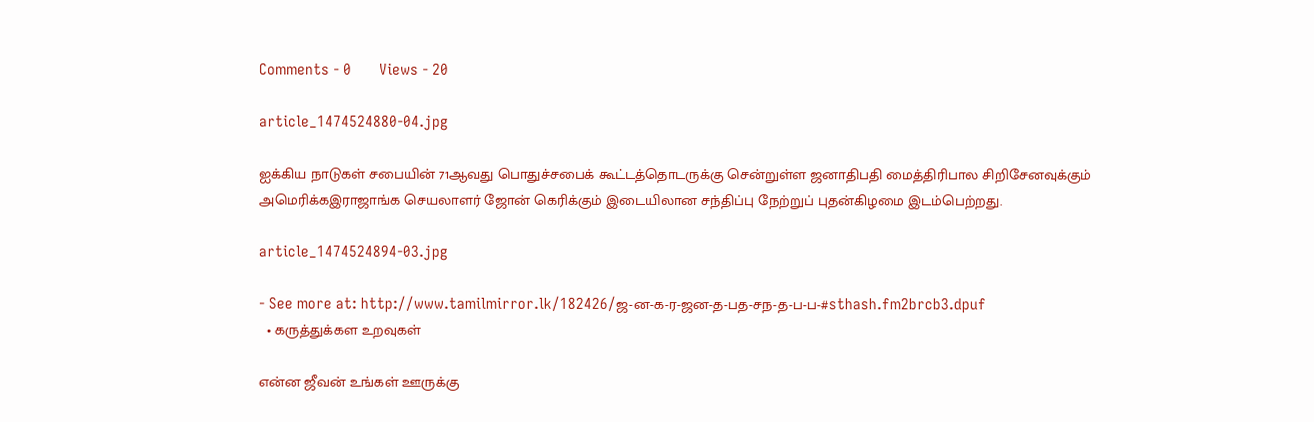Comments - 0       Views - 20

article_1474524880-04.jpg

ஐக்கிய நாடுகள் சபையின் 71ஆவது பொதுச்சபைக் கூட்டத்தொடருக்கு சென்றுள்ள ஜனாதிபதி மைத்திரிபால சிறிசேனவுக்கும் அமெரிக்கஇராஜாங்க செயலாளர் ஜோன் கெரிக்கும் இடையிலான சந்திப்பு நேற்றுப் புதன்கிழமை இடம்பெற்றது.

article_1474524894-03.jpg

- See more at: http://www.tamilmirror.lk/182426/ஜ-ன-க-ர-ஜன-த-பத-சந-த-ப-ப-#sthash.fm2brcb3.dpuf
  • கருத்துக்கள உறவுகள்

என்ன ஜீவன் உங்கள் ஊருக்கு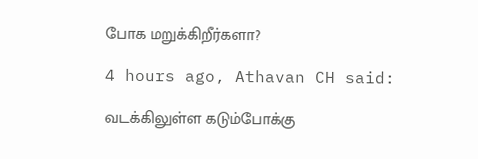போக மறுக்கிறீர்களா?

4 hours ago, Athavan CH said:

வடக்கிலுள்ள கடும்போக்கு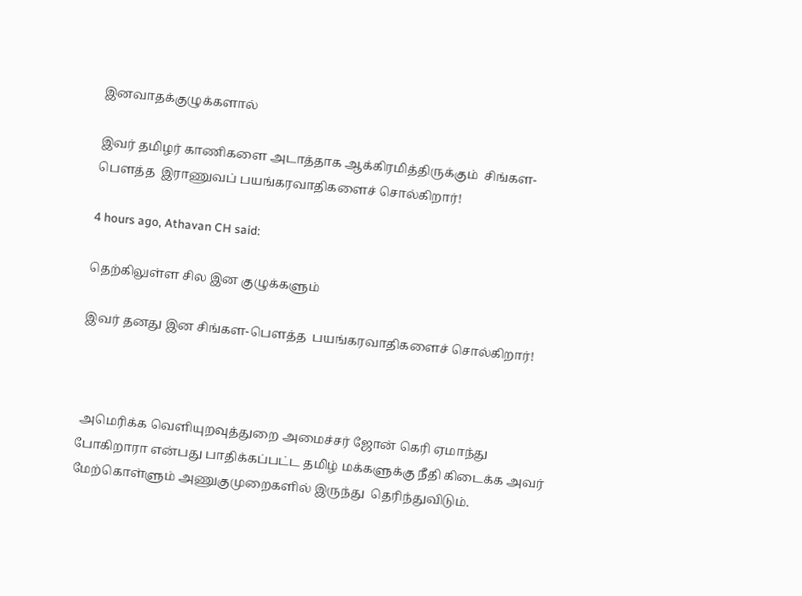இனவாதக்குழுக்களால்

இவர் தமிழர் காணிகளை அடாத்தாக ஆக்கிரமித்திருக்கும்  சிங்கள-பௌத்த  இராணுவப் பயங்கரவாதிகளைச் சொல்கிறார்!

4 hours ago, Athavan CH said:

தெற்கிலுள்ள சில இன குழுக்களும்

இவர் தனது இன சிங்கள-பௌத்த  பயங்கரவாதிகளைச் சொல்கிறார்!



 அமெரிக்க வெளியுறவுத்துறை அமைச்சர் ஜோன் கெரி ஏமாந்து போகிறாரா என்பது பாதிக்கப்பட்ட தமிழ் மக்களுக்கு நீதி கிடைக்க அவர் மேற்கொள்ளும் அணுகுமுறைகளில் இருந்து  தெரிந்துவிடும்.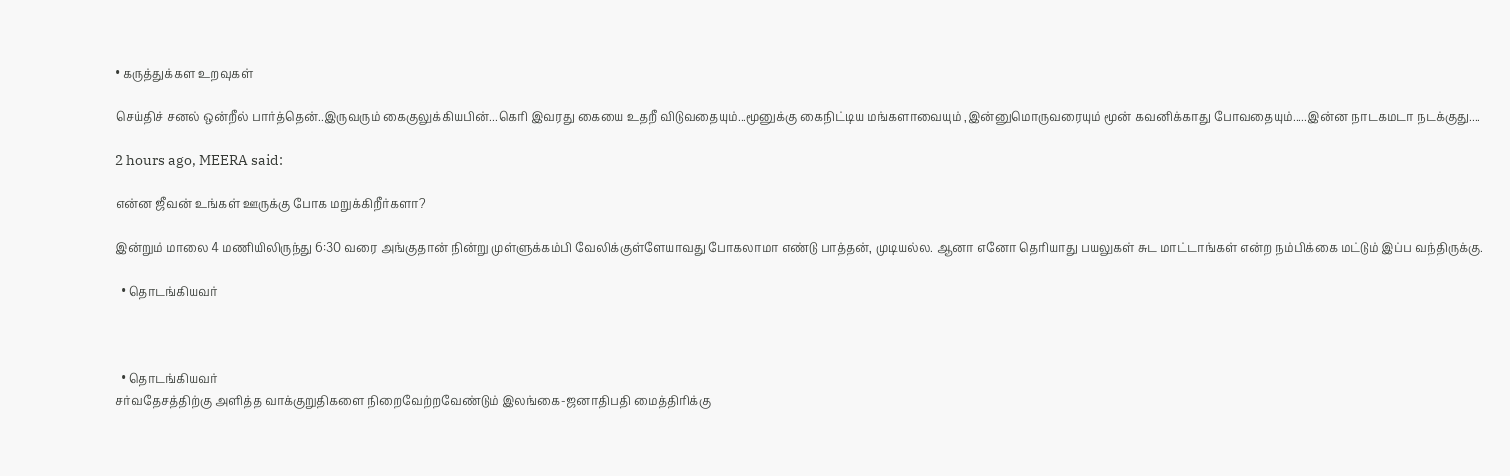• கருத்துக்கள உறவுகள்

செய்திச் சனல் ஒன்றீல் பார்த்தென்..இருவரும் கைகுலுக்கியபின்...கெரி இவரது கையை உதறீ விடுவதையும்...மூனுக்கு கைநிட்டிய மங்களாவையும் ,இன்னுமொருவரையும் மூன் கவனிக்காது போவதையும்.....இன்ன நாடகமடா நடக்குது....

2 hours ago, MEERA said:

என்ன ஜீவன் உங்கள் ஊருக்கு போக மறுக்கிறீர்களா?

இன்றும் மாலை 4 மணியிலிருந்து 6:30 வரை அங்குதான் நின்று முள்ளுக்கம்பி வேலிக்குள்ளேயாவது போகலாமா எண்டு பாத்தன், முடியல்ல. ஆனா எனோ தெரியாது பயலுகள் சுட மாட்டாங்கள் என்ற நம்பிக்கை மட்டும் இப்ப வந்திருக்கு.

  • தொடங்கியவர்



  • தொடங்கியவர்
சர்வதேசத்திற்கு அளித்த வாக்குறுதிகளை நிறைவேற்றவேண்டும் இலங்கை-ஜனாதிபதி மைத்திரிக்கு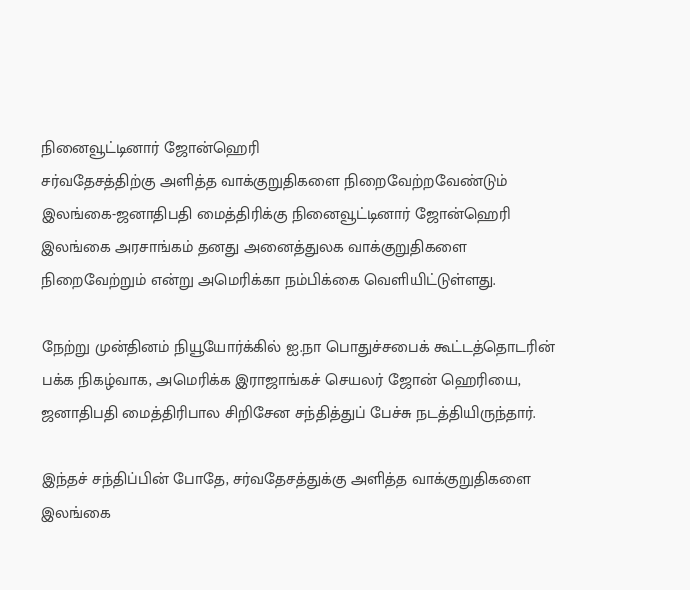நினைவூட்டினார் ஜோன்ஹெரி
சர்வதேசத்திற்கு அளித்த வாக்குறுதிகளை நிறைவேற்றவேண்டும் இலங்கை-ஜனாதிபதி மைத்திரிக்கு நினைவூட்டினார் ஜோன்ஹெரி
இலங்கை அரசாங்கம் தனது அனைத்துலக வாக்குறுதிகளை நிறைவேற்றும் என்று அமெரிக்கா நம்பிக்கை வெளியிட்டுள்ளது.

நேற்று முன்தினம் நியூயோர்க்கில் ஐ.நா பொதுச்சபைக் கூட்டத்தொடரின் பக்க நிகழ்வாக, அமெரிக்க இராஜாங்கச் செயலர் ஜோன் ஹெரியை, ஜனாதிபதி மைத்திரிபால சிறிசேன சந்தித்துப் பேச்சு நடத்தியிருந்தார்.

இந்தச் சந்திப்பின் போதே, சர்வதேசத்துக்கு அளித்த வாக்குறுதிகளை இலங்கை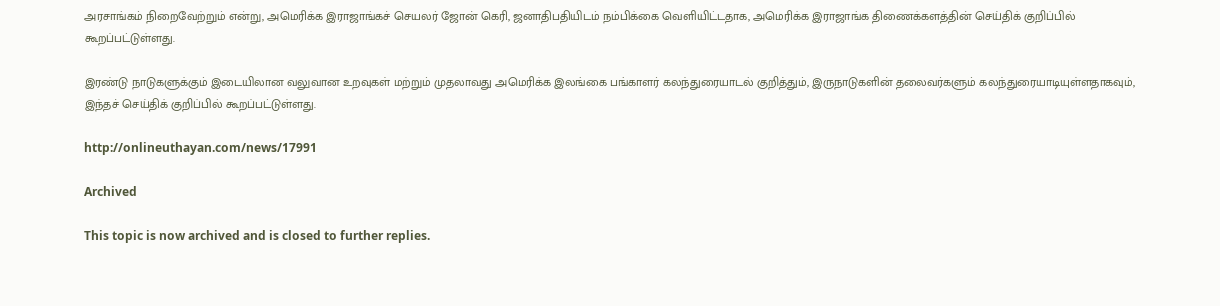அரசாங்கம் நிறைவேற்றும் என்று, அமெரிக்க இராஜாங்கச் செயலர் ஜோன் கெரி, ஜனாதிபதியிடம் நம்பிக்கை வெளியிட்டதாக, அமெரிக்க இராஜாங்க திணைக்களத்தின் செய்திக் குறிப்பில் கூறப்பட்டுள்ளது.

இரண்டு நாடுகளுக்கும் இடையிலான வலுவான உறவுகள் மற்றும் முதலாவது அமெரிக்க இலங்கை பங்காளர் கலந்துரையாடல் குறித்தும், இருநாடுகளின் தலைவர்களும் கலந்துரையாடியுள்ளதாகவும், இந்தச் செய்திக் குறிப்பில் கூறப்பட்டுள்ளது.

http://onlineuthayan.com/news/17991

Archived

This topic is now archived and is closed to further replies.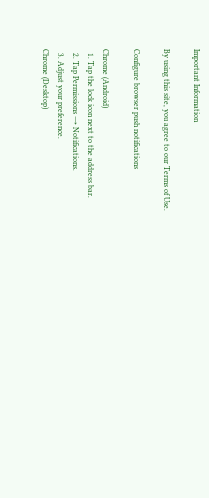Important Information

By using this site, you agree to our Terms of Use.

Configure browser push notifications

Chrome (Android)
  1. Tap the lock icon next to the address bar.
  2. Tap Permissions → Notifications.
  3. Adjust your preference.
Chrome (Desktop)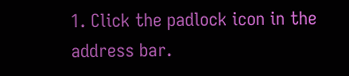1. Click the padlock icon in the address bar.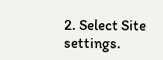2. Select Site settings.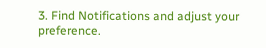3. Find Notifications and adjust your preference.